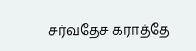சர்வதேச கராத்தே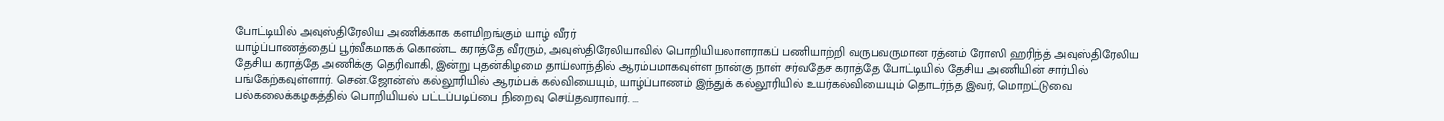போட்டியில் அவுஸ்திரேலிய அணிக்காக களமிறங்கும் யாழ் வீரர்
யாழ்ப்பாணத்தைப் பூர்வீகமாகக் கொண்ட கராத்தே வீரரும், அவுஸ்திரேலியாவில் பொறியியலாளராகப் பணியாற்றி வருபவருமான ரத்னம் ரோஸி ஹரிந்த் அவுஸ்திரேலிய தேசிய கராத்தே அணிக்கு தெரிவாகி, இன்று புதன்கிழமை தாய்லாந்தில் ஆரம்பமாகவுள்ள நான்கு நாள் சர்வதேச கராத்தே போட்டியில் தேசிய அணியின் சார்பில் பங்கேற்கவுள்ளார். சென்.ஜோன்ஸ் கல்லூரியில் ஆரம்பக் கல்வியையும், யாழ்ப்பாணம் இந்துக் கல்லூரியில் உயர்கல்வியையும் தொடர்ந்த இவர், மொறட்டுவை பல்கலைக்கழகத்தில் பொறியியல் பட்டப்படிப்பை நிறைவு செய்தவராவார். ...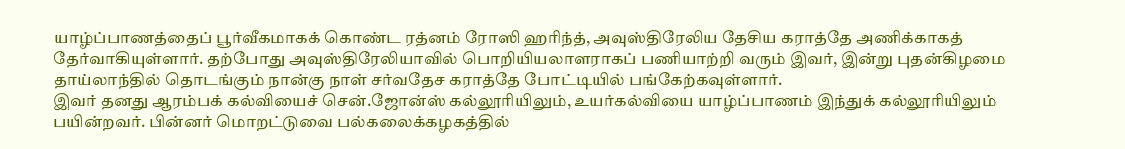யாழ்ப்பாணத்தைப் பூர்வீகமாகக் கொண்ட ரத்னம் ரோஸி ஹரிந்த், அவுஸ்திரேலிய தேசிய கராத்தே அணிக்காகத் தேர்வாகியுள்ளார். தற்போது அவுஸ்திரேலியாவில் பொறியியலாளராகப் பணியாற்றி வரும் இவர், இன்று புதன்கிழமை தாய்லாந்தில் தொடங்கும் நான்கு நாள் சர்வதேச கராத்தே போட்டியில் பங்கேற்கவுள்ளார்.
இவர் தனது ஆரம்பக் கல்வியைச் சென்.ஜோன்ஸ் கல்லூரியிலும், உயர்கல்வியை யாழ்ப்பாணம் இந்துக் கல்லூரியிலும் பயின்றவர். பின்னர் மொறட்டுவை பல்கலைக்கழகத்தில்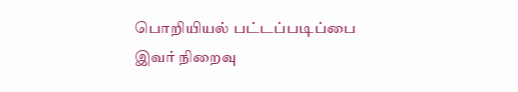பொறியியல் பட்டப்படிப்பை இவர் நிறைவு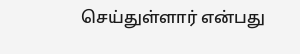செய்துள்ளார் என்பது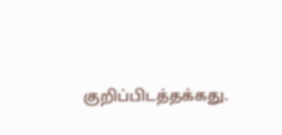குறிப்பிடத்தக்கது.